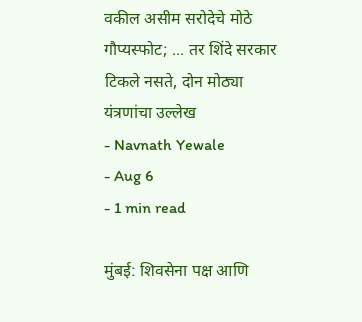वकील असीम सरोदेचे मोठे गौप्यस्फोट; ... तर शिंदे सरकार टिकले नसते, दोन मोठ्या यंत्रणांचा उल्लेख
- Navnath Yewale
- Aug 6
- 1 min read

मुंबई: शिवसेना पक्ष आणि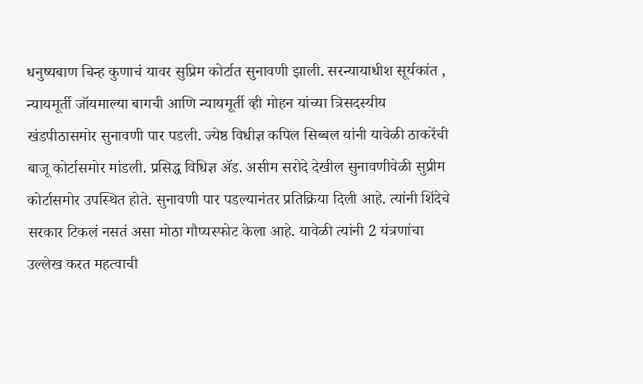धनुष्यबाण चिन्ह कुणाचं यावर सुप्रिम कोर्टात सुनावणी झाली. सरन्यायाधीश सूर्यकांत , न्यायमूर्ती जॉयमाल्या बागची आणि न्यायमूर्ती व्ही मोहन यांच्या त्रिसदस्यीय खंडपीठासमोर सुनावणी पार पडली. ज्येष्ठ विधीज्ञ कपिल सिब्बल यांनी यावेळी ठाकरेंची बाजू कोर्टासमोर मांडली. प्रसिद्ध विधिज्ञ ॲड. असीम सरोदे देखील सुनावणीवेळी सुप्रीम कोर्टासमोर उपस्थित होते. सुनावणी पार पडल्यानंतर प्रतिक्रिया दिली आहे. त्यांनी शिंदेचे सरकार टिकलं नसतं असा मोठा गौप्यस्फोट केला आहे. यावेळी त्यांनी 2 यंत्रणांचा उल्लेख करत महत्वाची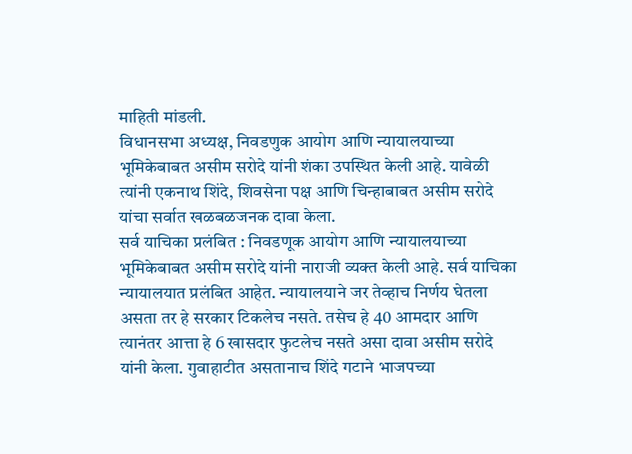माहिती मांडली.
विधानसभा अध्यक्ष, निवडणुक आयोग आणि न्यायालयाच्या भूमिकेबाबत असीम सरोदे यांनी शंका उपस्थित केली आहे. यावेळी त्यांनी एकनाथ शिंदे, शिवसेना पक्ष आणि चिन्हाबाबत असीम सरोदे यांचा सर्वात खळबळजनक दावा केला.
सर्व याचिका प्रलंबित : निवडणूक आयोग आणि न्यायालयाच्या भूमिकेबाबत असीम सरोदे यांनी नाराजी व्यक्त केली आहे. सर्व याचिका न्यायालयात प्रलंबित आहेत. न्यायालयाने जर तेव्हाच निर्णय घेतला असता तर हे सरकार टिकलेच नसते. तसेच हे 40 आमदार आणि त्यानंतर आत्ता हे 6 खासदार फुटलेच नसते असा दावा असीम सरोदे यांनी केला. गुवाहाटीत असतानाच शिंदे गटाने भाजपच्या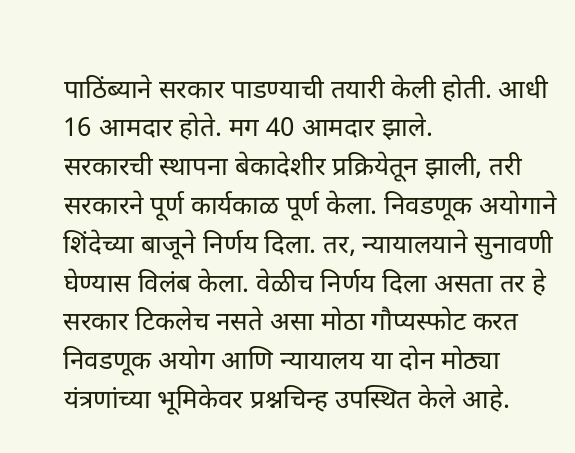पाठिंब्याने सरकार पाडण्याची तयारी केली होती. आधी 16 आमदार होते. मग 40 आमदार झाले.
सरकारची स्थापना बेकादेशीर प्रक्रियेतून झाली, तरी सरकारने पूर्ण कार्यकाळ पूर्ण केला. निवडणूक अयोगाने शिंदेच्या बाजूने निर्णय दिला. तर, न्यायालयाने सुनावणी घेण्यास विलंब केला. वेळीच निर्णय दिला असता तर हे सरकार टिकलेच नसते असा मोठा गौप्यस्फोट करत निवडणूक अयोग आणि न्यायालय या दोन मोठ्या यंत्रणांच्या भूमिकेवर प्रश्नचिन्ह उपस्थित केले आहे.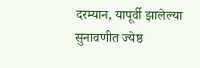दरम्यान, यापूर्वी झालेल्या सुनावणीत ज्येष्ठ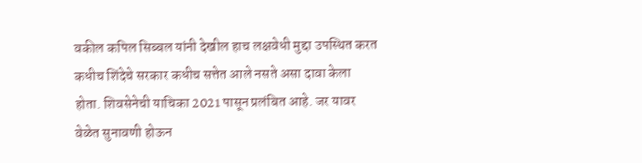वकील कपिल सिब्बल यांनी देखील हाच लक्षवेधी मुद्दा उपस्थित करत कधीच शिंदेचे सरकार कधीच सत्तेत आले नसते असा दावा केला होता. शिवसेनेची याचिका 2021 पासून प्रलंबित आहे. जर यावर वेळेत सुनावणी होऊन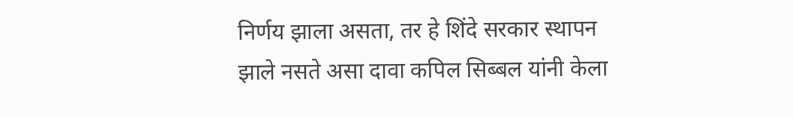निर्णय झाला असता, तर हे शिंदे सरकार स्थापन झाले नसते असा दावा कपिल सिब्बल यांनी केला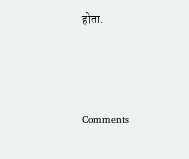होता.



Comments